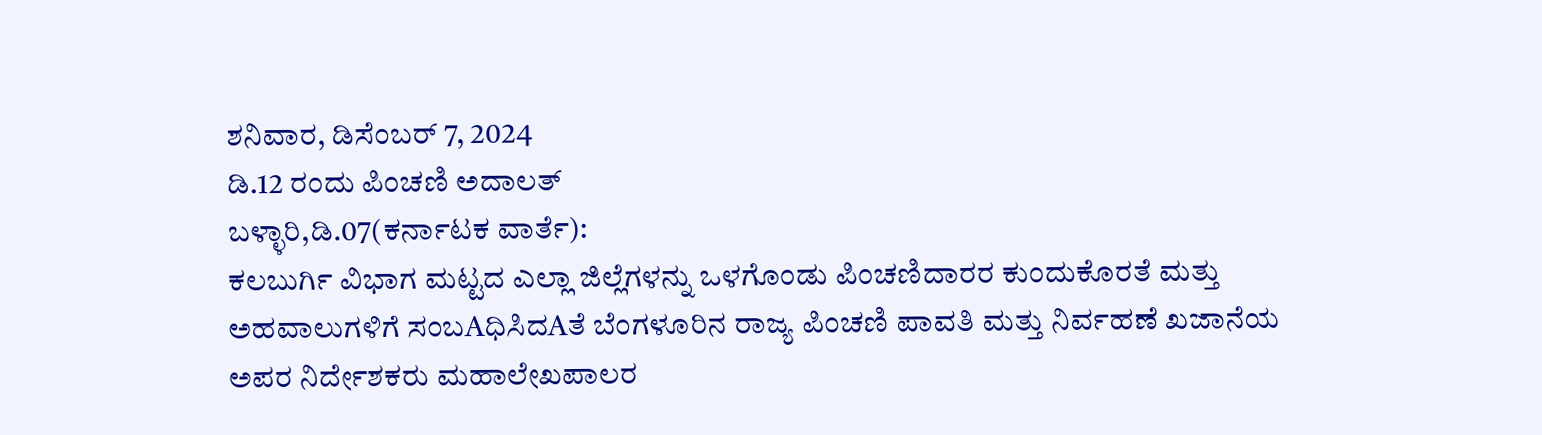ಶನಿವಾರ, ಡಿಸೆಂಬರ್ 7, 2024
ಡಿ.12 ರಂದು ಪಿಂಚಣಿ ಅದಾಲತ್
ಬಳ್ಳಾರಿ,ಡಿ.07(ಕರ್ನಾಟಕ ವಾರ್ತೆ):
ಕಲಬುರ್ಗಿ ವಿಭಾಗ ಮಟ್ಟದ ಎಲ್ಲಾ ಜಿಲ್ಲೆಗಳನ್ನು ಒಳಗೊಂಡು ಪಿಂಚಣಿದಾರರ ಕುಂದುಕೊರತೆ ಮತ್ತು ಅಹವಾಲುಗಳಿಗೆ ಸಂಬAಧಿಸಿದAತೆ ಬೆಂಗಳೂರಿನ ರಾಜ್ಯ ಪಿಂಚಣಿ ಪಾವತಿ ಮತ್ತು ನಿರ್ವಹಣೆ ಖಜಾನೆಯ ಅಪರ ನಿರ್ದೇಶಕರು ಮಹಾಲೇಖಪಾಲರ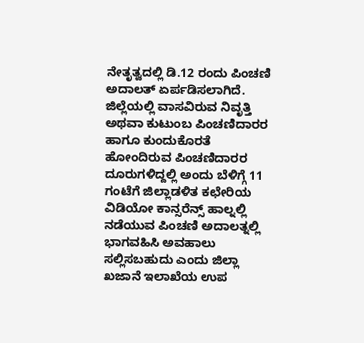ನೇತೃತ್ವದಲ್ಲಿ ಡಿ.12 ರಂದು ಪಿಂಚಣಿ ಅದಾಲತ್ ಏರ್ಪಡಿಸಲಾಗಿದೆ.
ಜಿಲ್ಲೆಯಲ್ಲಿ ವಾಸವಿರುವ ನಿವೃತ್ತಿ ಅಥವಾ ಕುಟುಂಬ ಪಿಂಚಣಿದಾರರ ಹಾಗೂ ಕುಂದುಕೊರತೆ ಹೋಂದಿರುವ ಪಿಂಚಣಿದಾರರ ದೂರುಗಳಿದ್ದಲ್ಲಿ ಅಂದು ಬೆಳಿಗ್ಗೆ 11 ಗಂಟೆಗೆ ಜಿಲ್ಲಾಡಳಿತ ಕಛೇರಿಯ ವಿಡಿಯೋ ಕಾನ್ಸರೆನ್ಸ್ ಹಾಲ್ನಲ್ಲಿ ನಡೆಯುವ ಪಿಂಚಣಿ ಅದಾಲತ್ನಲ್ಲಿ ಭಾಗವಹಿಸಿ ಅವಹಾಲು ಸಲ್ಲಿಸಬಹುದು ಎಂದು ಜಿಲ್ಲಾ ಖಜಾನೆ ಇಲಾಖೆಯ ಉಪ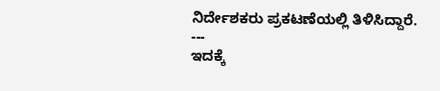ನಿರ್ದೇಶಕರು ಪ್ರಕಟಣೆಯಲ್ಲಿ ತಿಳಿಸಿದ್ದಾರೆ.
---
ಇದಕ್ಕೆ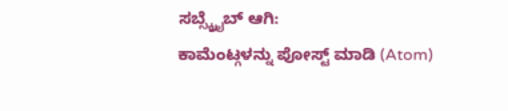ಸಬ್ಸ್ಕ್ರೈಬ್ ಆಗಿ:
ಕಾಮೆಂಟ್ಗಳನ್ನು ಪೋಸ್ಟ್ ಮಾಡಿ (Atom)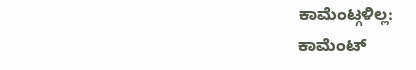ಕಾಮೆಂಟ್ಗಳಿಲ್ಲ:
ಕಾಮೆಂಟ್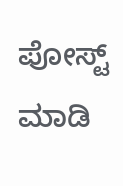ಪೋಸ್ಟ್ ಮಾಡಿ